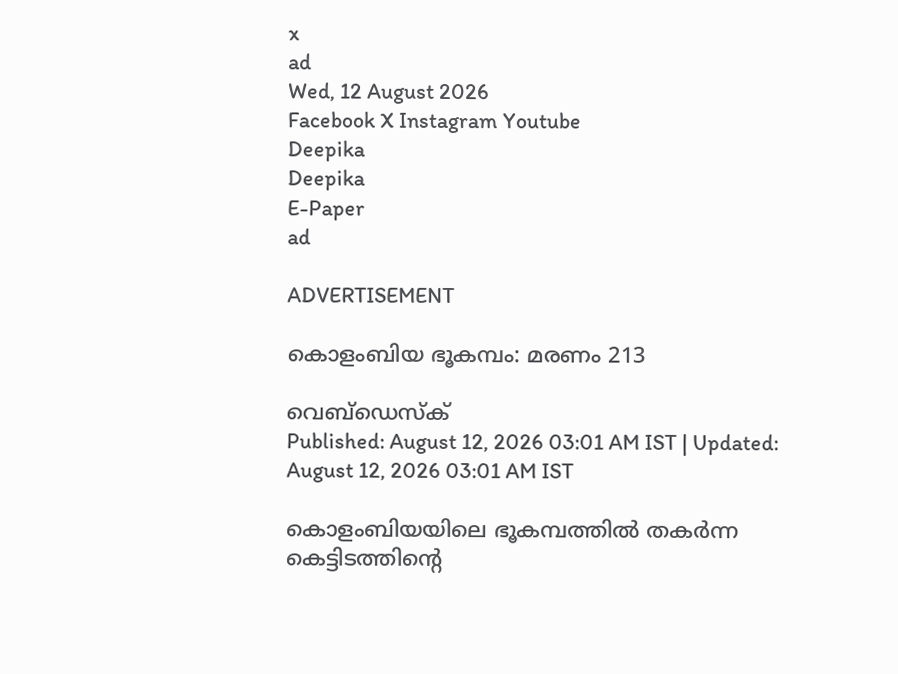x
ad
Wed, 12 August 2026
Facebook X Instagram Youtube
Deepika
Deepika
E-Paper
ad

ADVERTISEMENT

കൊളംബിയ ഭൂകമ്പം: മരണം 213

വെബ്ഡെസ്ക്
Published: August 12, 2026 03:01 AM IST | Updated: August 12, 2026 03:01 AM IST

കൊളംബിയയിലെ ഭൂകമ്പത്തിൽ തകർന്ന കെട്ടിടത്തിന്‍റെ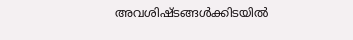അവശിഷ്ടങ്ങൾക്കിടയിൽ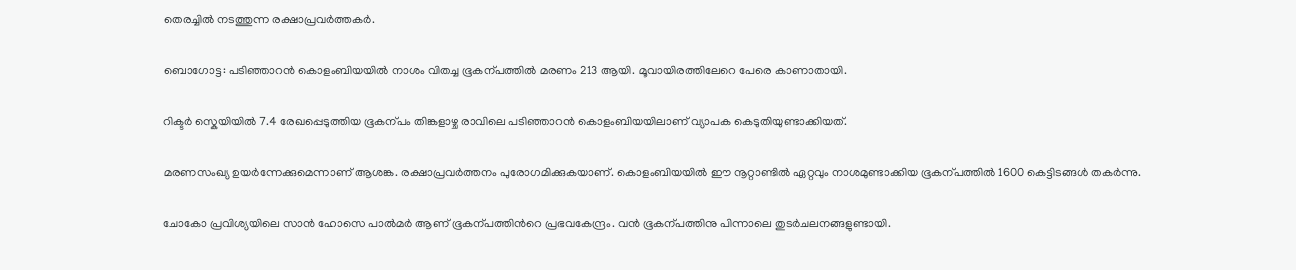തെരച്ചിൽ നടത്തുന്ന രക്ഷാപ്രവർത്തകർ.

ബൊഗോട്ട: പടിഞ്ഞാറൻ കൊളംബിയയിൽ നാശം വിതച്ച ഭൂകന്പത്തിൽ മരണം 213 ആയി. മൂവായിരത്തിലേറെ പേരെ കാണാതായി.

റിക്ടർ സ്കെയിയിൽ 7.4 രേഖപ്പെടുത്തിയ ഭൂകന്പം തിങ്കളാഴ്ച രാവിലെ പടിഞ്ഞാറൻ കൊളംബിയയിലാണ് വ്യാപക കെടുതിയുണ്ടാക്കിയത്.

മരണസംഖ്യ ഉയർന്നേക്കുമെന്നാണ് ആശങ്ക. രക്ഷാപ്രവർത്തനം പുരോഗമിക്കുകയാണ്. കൊളംബിയയിൽ ഈ നൂറ്റാണ്ടിൽ ഏറ്റവും നാശമുണ്ടാക്കിയ ഭൂകന്പത്തിൽ 1600 കെട്ടിടങ്ങൾ തകർന്നു.

ചോകോ പ്രവിശ്യയിലെ സാൻ ഹോസെ പാൽമർ ആണ് ഭൂകന്പത്തിന്‍റെ പ്രഭവകേന്ദ്രം. വൻ ഭൂകന്പത്തിനു പിന്നാലെ തുടർചലനങ്ങളുണ്ടായി.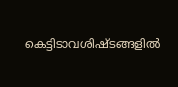കെട്ടിടാവശിഷ്ടങ്ങളിൽ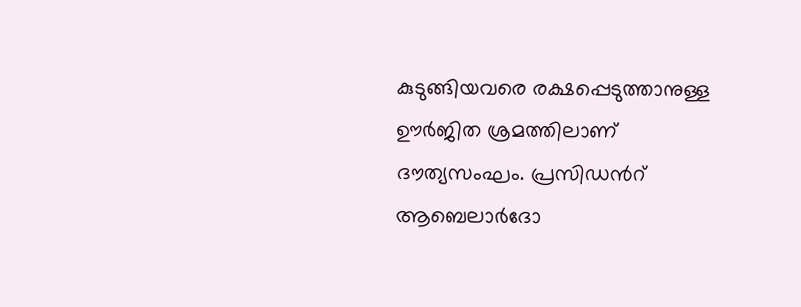കുടുങ്ങിയവരെ രക്ഷപ്പെടുത്താനുള്ള ഊർജിത ശ്രമത്തിലാണ് ദൗത്യസംഘം. പ്രസിഡന്‍റ് ആബെലാർദോ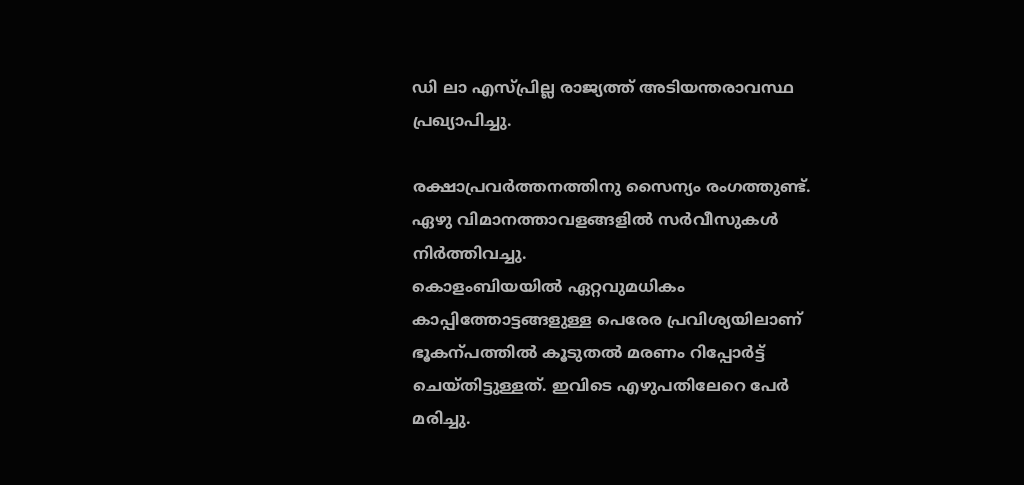ഡി ലാ എസ്പ്രില്ല രാജ്യത്ത് അടിയന്തരാവസ്ഥ പ്രഖ്യാപിച്ചു.

രക്ഷാപ്രവർത്തനത്തിനു സൈന്യം രംഗത്തുണ്ട്. ഏഴു വിമാനത്താവളങ്ങളിൽ സർവീസുകൾ നിർത്തിവച്ചു.
കൊളംബിയയിൽ ഏറ്റവുമധികം കാപ്പിത്തോട്ടങ്ങളുള്ള പെരേര പ്രവിശ്യയിലാണ് ഭൂകന്പത്തിൽ കൂടുതൽ മരണം റിപ്പോർട്ട് ചെയ്തിട്ടുള്ളത്. ഇവിടെ എഴുപതിലേറെ പേർ മരിച്ചു.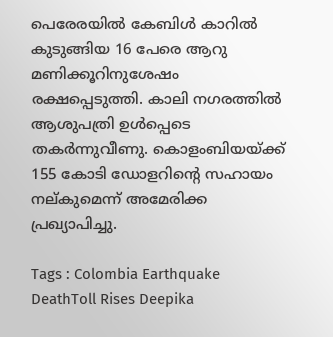പെരേരയിൽ കേബിൾ കാറിൽ കുടുങ്ങിയ 16 പേരെ ആറു മണിക്കൂറിനുശേഷം രക്ഷപ്പെടുത്തി. കാലി നഗരത്തിൽ ആശുപത്രി ഉൾപ്പെടെ തകർന്നുവീണു. കൊളംബിയയ്ക്ക് 155 കോടി ഡോളറിന്‍റെ സഹായം നല്കുമെന്ന് അമേരിക്ക പ്രഖ്യാപിച്ചു.

Tags : Colombia Earthquake DeathToll Rises Deepika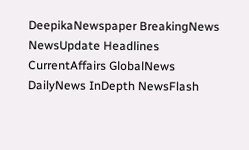DeepikaNewspaper BreakingNews NewsUpdate Headlines CurrentAffairs GlobalNews DailyNews InDepth NewsFlash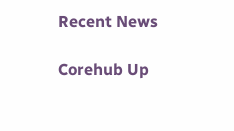Recent News

Corehub Up